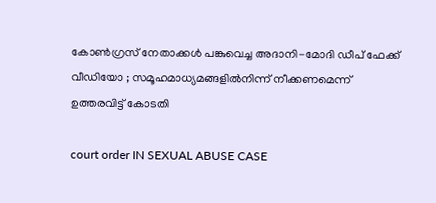കോൺഗ്രസ് നേതാക്കൾ പങ്കുവെച്ച അദാനി-മോദി ഡീപ് ഫേക്ക് വീഡിയോ ; സമൂഹമാധ്യമങ്ങളിൽനിന്ന് നീക്കണമെന്ന് ഉത്തരവിട്ട് കോടതി

court order IN SEXUAL ABUSE CASE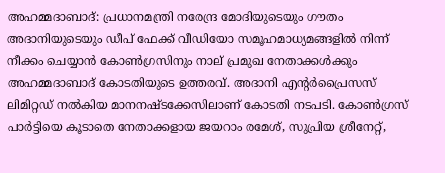അഹമ്മദാബാദ്: പ്രധാനമന്ത്രി നരേന്ദ്ര മോദിയുടെയും ഗൗതം അദാനിയുടെയും ഡീപ് ഫേക്ക് വീഡിയോ സമൂഹമാധ്യമങ്ങളിൽ നിന്ന് നീക്കം ചെയ്യാൻ കോൺഗ്രസിനും നാല് പ്രമുഖ നേതാക്കൾക്കും അഹമ്മദാബാദ് കോടതിയുടെ ഉത്തരവ്. അദാനി എന്റർപ്രൈസസ് ലിമിറ്റഡ് നൽകിയ മാനനഷ്ടക്കേസിലാണ് കോടതി നടപടി. കോൺഗ്രസ് പാർട്ടിയെ കൂടാതെ നേതാക്കളായ ജയറാം രമേശ്, സുപ്രിയ ശ്രീനേറ്റ്,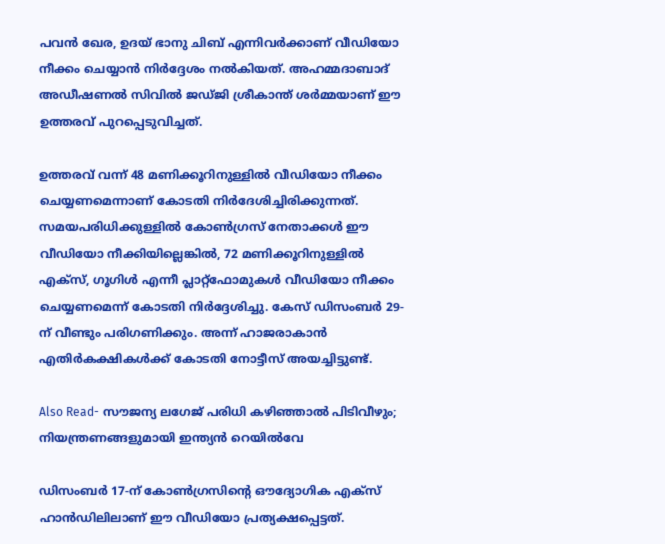പവൻ ഖേര, ഉദയ് ഭാനു ചിബ് എന്നിവർക്കാണ് വീഡിയോ നീക്കം ചെയ്യാൻ നിർദ്ദേശം നൽകിയത്. അഹമ്മദാബാദ് അഡീഷണൽ സിവിൽ ജഡ്ജി ശ്രീകാന്ത് ശർമ്മയാണ് ഈ ഉത്തരവ് പുറപ്പെടുവിച്ചത്.

ഉത്തരവ് വന്ന് 48 മണിക്കൂറിനുള്ളിൽ വീഡിയോ നീക്കം ചെയ്യണമെന്നാണ് കോടതി നിർദേശിച്ചിരിക്കുന്നത്. സമയപരിധിക്കുള്ളിൽ കോൺഗ്രസ് നേതാക്കൾ ഈ വീഡിയോ നീക്കിയില്ലെങ്കിൽ, 72 മണിക്കൂറിനുള്ളിൽ എക്സ്, ഗൂഗിൾ എന്നീ പ്ലാറ്റ്‌ഫോമുകൾ വീഡിയോ നീക്കം ചെയ്യണമെന്ന് കോടതി നിർദ്ദേശിച്ചു. കേസ് ഡിസംബർ 29-ന് വീണ്ടും പരിഗണിക്കും. അന്ന് ഹാജരാകാൻ എതിർകക്ഷികൾക്ക് കോടതി നോട്ടീസ് അയച്ചിട്ടുണ്ട്.

Also Read- സൗജന്യ ലഗേജ് പരിധി കഴിഞ്ഞാൽ പിടിവീഴും; നിയന്ത്രണങ്ങളുമായി ഇന്ത്യൻ റെയിൽവേ

ഡിസംബർ 17-ന് കോൺഗ്രസിന്റെ ഔദ്യോഗിക എക്സ് ഹാൻഡിലിലാണ് ഈ വീഡിയോ പ്രത്യക്ഷപ്പെട്ടത്.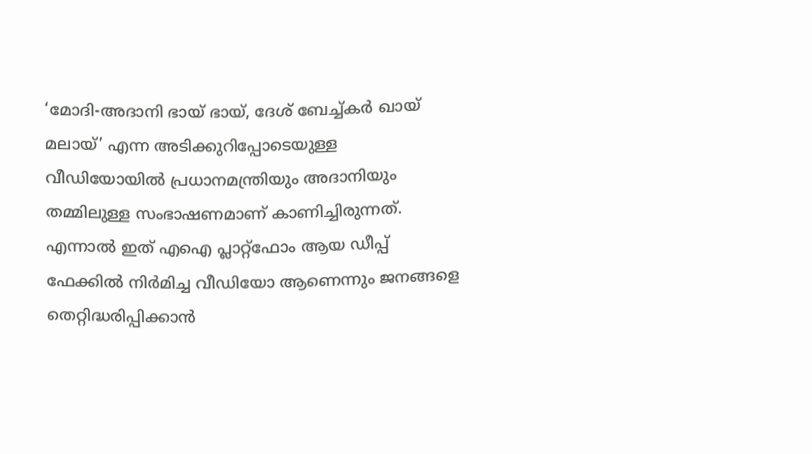‘മോദി-അദാനി ഭായ് ഭായ്, ദേശ് ബേച്ച്കർ ഖായ് മലായ്’ എന്ന അടിക്കുറിപ്പോടെയുള്ള വീഡിയോയിൽ പ്രധാനമന്ത്രിയും അദാനിയും തമ്മിലുള്ള സംഭാഷണമാണ് കാണിച്ചിരുന്നത്. എന്നാൽ ഇത് എഐ പ്ലാറ്റ്ഫോം ആയ ഡീപ്പ് ഫേക്കിൽ നിർമിച്ച വീഡിയോ ആണെന്നും ജനങ്ങളെ തെറ്റിദ്ധരിപ്പിക്കാൻ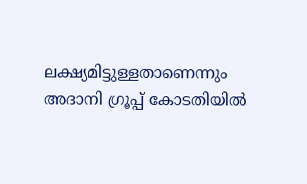ലക്ഷ്യമിട്ടുള്ളതാണെന്നും അദാനി ഗ്രൂപ്പ് കോടതിയിൽ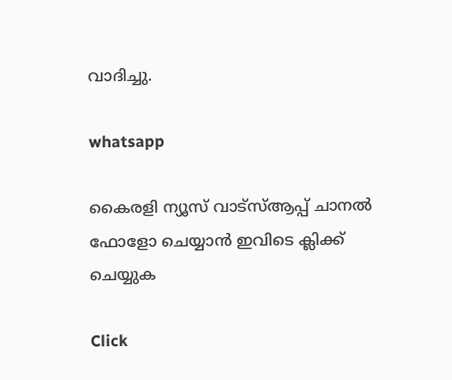വാദിച്ചു.

whatsapp

കൈരളി ന്യൂസ് വാട്‌സ്ആപ്പ് ചാനല്‍ ഫോളോ ചെയ്യാന്‍ ഇവിടെ ക്ലിക്ക് ചെയ്യുക

Click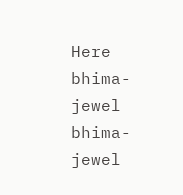Here
bhima-jewel
bhima-jewel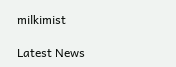milkimist

Latest News